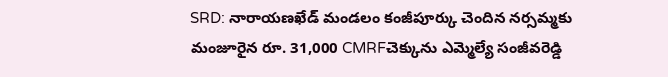SRD: నారాయణఖేడ్ మండలం కంజీపూర్కు చెందిన నర్సమ్మకు మంజూరైన రూ. 31,000 CMRFచెక్కును ఎమ్మెల్యే సంజీవరెడ్డి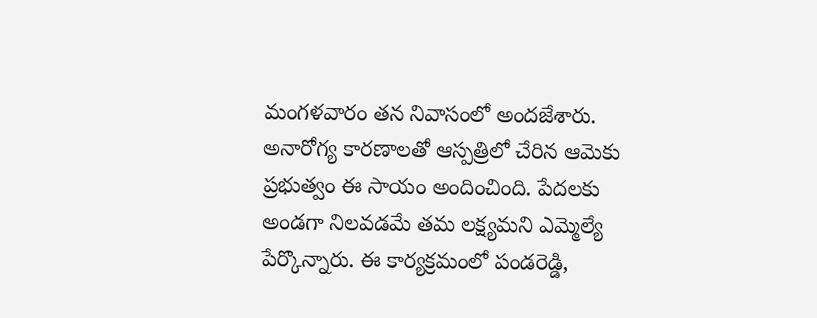మంగళవారం తన నివాసంలో అందజేశారు. అనారోగ్య కారణాలతో ఆస్పత్రిలో చేరిన ఆమెకు ప్రభుత్వం ఈ సాయం అందించింది. పేదలకు అండగా నిలవడమే తమ లక్ష్యమని ఎమ్మెల్యే పేర్కొన్నారు. ఈ కార్యక్రమంలో పండరెడ్డి,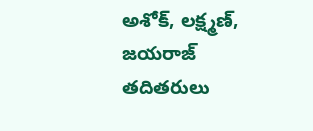అశోక్, లక్ష్మణ్, జయరాజ్ తదితరులు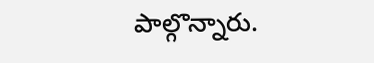పాల్గొన్నారు.